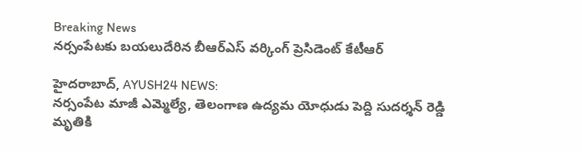Breaking News
నర్సంపేటకు బయలుదేరిన బీఆర్ఎస్ వర్కింగ్ ప్రెసిడెంట్ కేటీఆర్

హైదరాబాద్, AYUSH24 NEWS:
నర్సంపేట మాజీ ఎమ్మెల్యే, తెలంగాణ ఉద్యమ యోధుడు పెద్ది సుదర్శన్ రెడ్డి మృతికి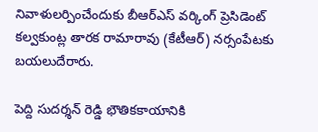నివాళులర్పించేందుకు బీఆర్ఎస్ వర్కింగ్ ప్రెసిడెంట్ కల్వకుంట్ల తారక రామారావు (కేటీఆర్) నర్సంపేటకు బయలుదేరారు.

పెద్ది సుదర్శన్ రెడ్డి భౌతికకాయానికి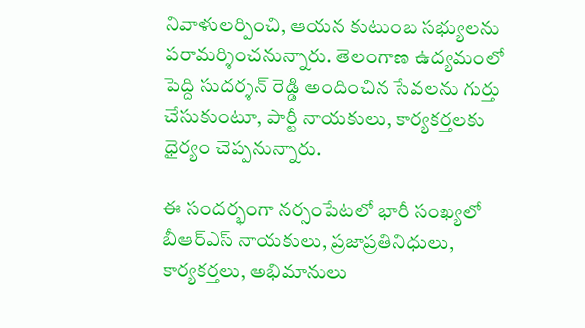నివాళులర్పించి, ఆయన కుటుంబ సభ్యులను పరామర్శించనున్నారు. తెలంగాణ ఉద్యమంలో పెద్ది సుదర్శన్ రెడ్డి అందించిన సేవలను గుర్తు చేసుకుంటూ, పార్టీ నాయకులు, కార్యకర్తలకు ధైర్యం చెప్పనున్నారు.

ఈ సందర్భంగా నర్సంపేటలో భారీ సంఖ్యలో బీఆర్ఎస్ నాయకులు, ప్రజాప్రతినిధులు, కార్యకర్తలు, అభిమానులు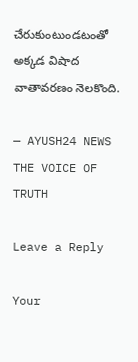చేరుకుంటుండటంతో అక్కడ విషాద వాతావరణం నెలకొంది.

— AYUSH24 NEWS
THE VOICE OF TRUTH

Leave a Reply

Your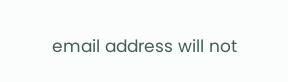email address will not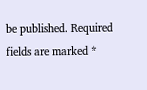be published. Required fields are marked *